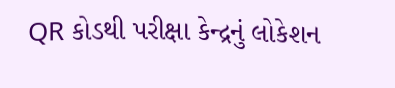QR કોડથી પરીક્ષા કેન્દ્રનું લોકેશન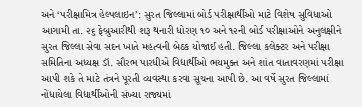અને ‘પરીક્ષામિત્ર હેલ્પલાઇન’: સુરત જિલ્લામાં બોર્ડ પરીક્ષાર્થીઓ માટે વિશેષ સુવિધાઓ
આગામી તા. ૨૬ ફેબ્રુઆરીથી શરૂ થનારી ધોરણ ૧૦ અને ૧૨ની બોર્ડ પરીક્ષાઓને અનુલક્ષીને સુરત જિલ્લા સેવા સદન ખાતે મહત્વની બેઠક યોજાઈ હતી. જિલ્લા કલેક્ટર અને પરીક્ષા સમિતિના અધ્યક્ષ ડૉ. સૌરભ પારધીએ વિદ્યાર્થીઓ ભયમુક્ત અને શાંત વાતાવરણમાં પરીક્ષા આપી શકે તે માટે તંત્રને પૂરતી વ્યવસ્થા કરવા સૂચના આપી છે. આ વર્ષે સુરત જિલ્લામાં નોંધાયેલા વિદ્યાર્થીઓની સંખ્યા રાજ્યમાં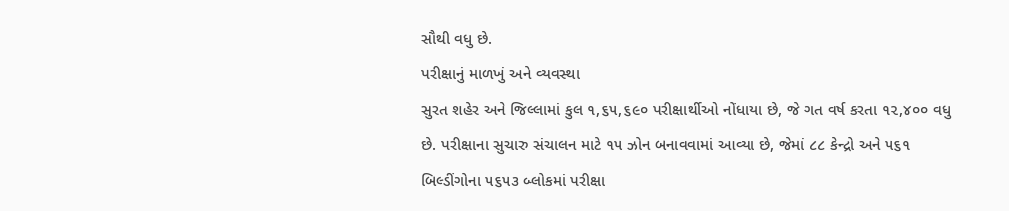સૌથી વધુ છે.
પરીક્ષાનું માળખું અને વ્યવસ્થા
સુરત શહેર અને જિલ્લામાં કુલ ૧,૬૫,૬૯૦ પરીક્ષાર્થીઓ નોંધાયા છે, જે ગત વર્ષ કરતા ૧૨,૪૦૦ વધુ છે. પરીક્ષાના સુચારુ સંચાલન માટે ૧૫ ઝોન બનાવવામાં આવ્યા છે, જેમાં ૮૮ કેન્દ્રો અને ૫૬૧ બિલ્ડીંગોના ૫૬૫૩ બ્લોકમાં પરીક્ષા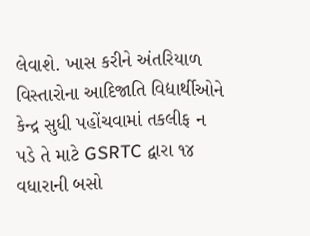લેવાશે. ખાસ કરીને અંતરિયાળ વિસ્તારોના આદિજાતિ વિદ્યાર્થીઓને કેન્દ્ર સુધી પહોંચવામાં તકલીફ ન પડે તે માટે GSRTC દ્વારા ૧૪ વધારાની બસો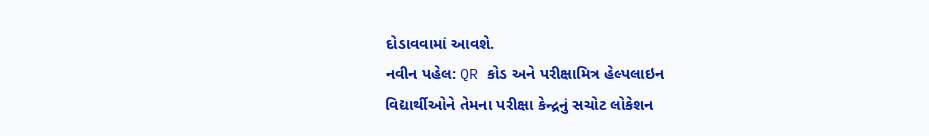દોડાવવામાં આવશે.
નવીન પહેલ: QR કોડ અને પરીક્ષામિત્ર હેલ્પલાઇન
વિદ્યાર્થીઓને તેમના પરીક્ષા કેન્દ્રનું સચોટ લોકેશન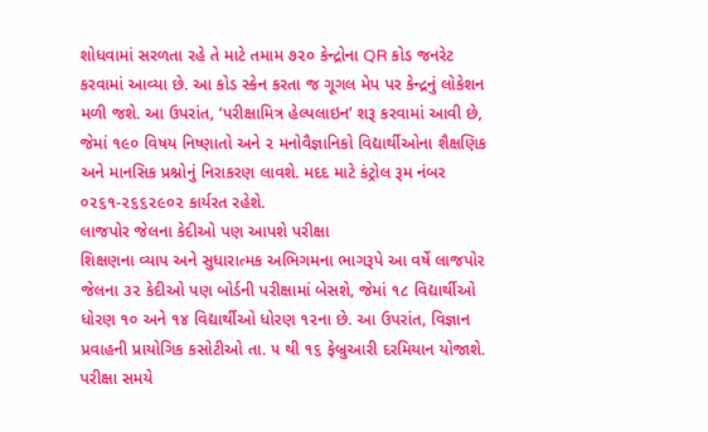શોધવામાં સરળતા રહે તે માટે તમામ ૭૨૦ કેન્દ્રોના QR કોડ જનરેટ કરવામાં આવ્યા છે. આ કોડ સ્કેન કરતા જ ગૂગલ મેપ પર કેન્દ્રનું લોકેશન મળી જશે. આ ઉપરાંત, ‘પરીક્ષામિત્ર હેલ્પલાઇન’ શરૂ કરવામાં આવી છે, જેમાં ૧૯૦ વિષય નિષ્ણાતો અને ૨ મનોવૈજ્ઞાનિકો વિદ્યાર્થીઓના શૈક્ષણિક અને માનસિક પ્રશ્નોનું નિરાકરણ લાવશે. મદદ માટે કંટ્રોલ રૂમ નંબર ૦૨૬૧-૨૬૬૨૯૦૨ કાર્યરત રહેશે.
લાજપોર જેલના કેદીઓ પણ આપશે પરીક્ષા
શિક્ષણના વ્યાપ અને સુધારાત્મક અભિગમના ભાગરૂપે આ વર્ષે લાજપોર જેલના ૩૨ કેદીઓ પણ બોર્ડની પરીક્ષામાં બેસશે, જેમાં ૧૮ વિદ્યાર્થીઓ ધોરણ ૧૦ અને ૧૪ વિદ્યાર્થીઓ ધોરણ ૧૨ના છે. આ ઉપરાંત, વિજ્ઞાન પ્રવાહની પ્રાયોગિક કસોટીઓ તા. ૫ થી ૧૬ ફેબ્રુઆરી દરમિયાન યોજાશે. પરીક્ષા સમયે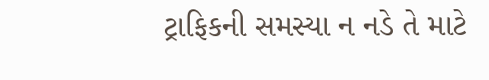ટ્રાફિકની સમસ્યા ન નડે તે માટે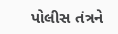પોલીસ તંત્રને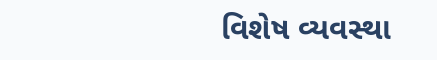વિશેષ વ્યવસ્થા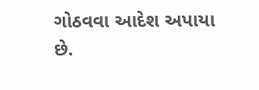ગોઠવવા આદેશ અપાયા છે.